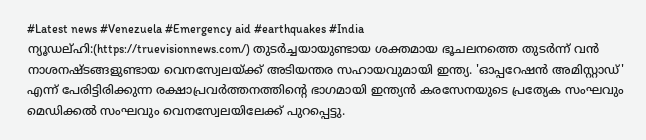#Latest news #Venezuela #Emergency aid #earthquakes #India
ന്യൂഡല്ഹി:(https://truevisionnews.com/) തുടർച്ചയായുണ്ടായ ശക്തമായ ഭൂചലനത്തെ തുടർന്ന് വൻ നാശനഷ്ടങ്ങളുണ്ടായ വെനസ്വേലയ്ക്ക് അടിയന്തര സഹായവുമായി ഇന്ത്യ. 'ഓപ്പറേഷൻ അമിസ്റ്റാഡ്' എന്ന് പേരിട്ടിരിക്കുന്ന രക്ഷാപ്രവർത്തനത്തിന്റെ ഭാഗമായി ഇന്ത്യൻ കരസേനയുടെ പ്രത്യേക സംഘവും മെഡിക്കൽ സംഘവും വെനസ്വേലയിലേക്ക് പുറപ്പെട്ടു.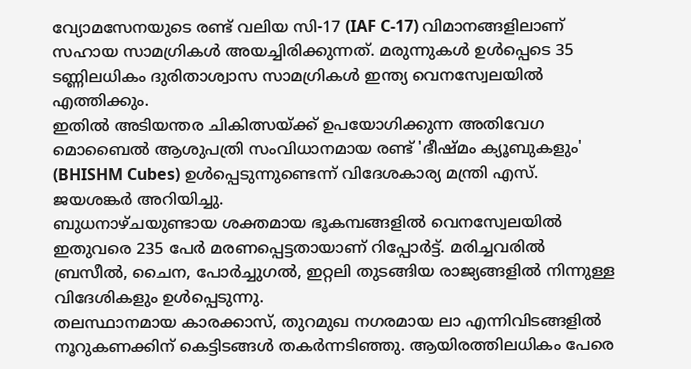വ്യോമസേനയുടെ രണ്ട് വലിയ സി-17 (IAF C-17) വിമാനങ്ങളിലാണ് സഹായ സാമഗ്രികൾ അയച്ചിരിക്കുന്നത്. മരുന്നുകൾ ഉൾപ്പെടെ 35 ടണ്ണിലധികം ദുരിതാശ്വാസ സാമഗ്രികൾ ഇന്ത്യ വെനസ്വേലയിൽ എത്തിക്കും.
ഇതിൽ അടിയന്തര ചികിത്സയ്ക്ക് ഉപയോഗിക്കുന്ന അതിവേഗ മൊബൈൽ ആശുപത്രി സംവിധാനമായ രണ്ട് 'ഭീഷ്മം ക്യൂബുകളും' (BHISHM Cubes) ഉൾപ്പെടുന്നുണ്ടെന്ന് വിദേശകാര്യ മന്ത്രി എസ്. ജയശങ്കർ അറിയിച്ചു.
ബുധനാഴ്ചയുണ്ടായ ശക്തമായ ഭൂകമ്പങ്ങളിൽ വെനസ്വേലയിൽ ഇതുവരെ 235 പേർ മരണപ്പെട്ടതായാണ് റിപ്പോർട്ട്. മരിച്ചവരിൽ ബ്രസീൽ, ചൈന, പോർച്ചുഗൽ, ഇറ്റലി തുടങ്ങിയ രാജ്യങ്ങളിൽ നിന്നുള്ള വിദേശികളും ഉൾപ്പെടുന്നു.
തലസ്ഥാനമായ കാരക്കാസ്, തുറമുഖ നഗരമായ ലാ എന്നിവിടങ്ങളിൽ നൂറുകണക്കിന് കെട്ടിടങ്ങൾ തകർന്നടിഞ്ഞു. ആയിരത്തിലധികം പേരെ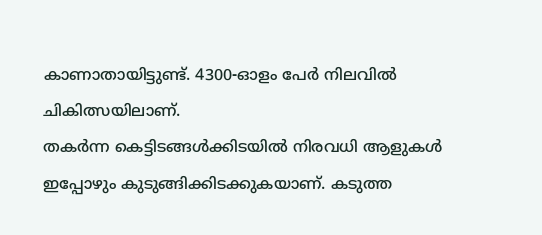കാണാതായിട്ടുണ്ട്. 4300-ഓളം പേർ നിലവിൽ ചികിത്സയിലാണ്.
തകർന്ന കെട്ടിടങ്ങൾക്കിടയിൽ നിരവധി ആളുകൾ ഇപ്പോഴും കുടുങ്ങിക്കിടക്കുകയാണ്. കടുത്ത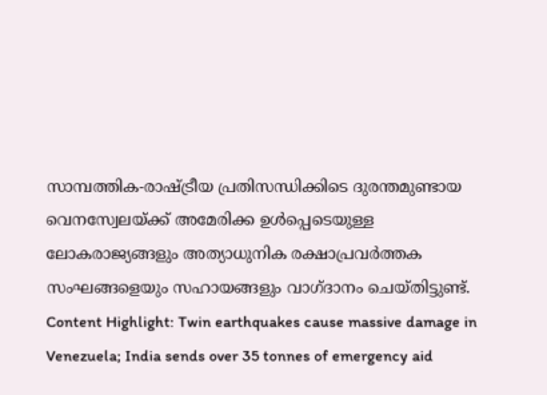സാമ്പത്തിക-രാഷ്ട്രീയ പ്രതിസന്ധിക്കിടെ ദുരന്തമുണ്ടായ വെനസ്വേലയ്ക്ക് അമേരിക്ക ഉൾപ്പെടെയുള്ള ലോകരാജ്യങ്ങളും അത്യാധുനിക രക്ഷാപ്രവർത്തക സംഘങ്ങളെയും സഹായങ്ങളും വാഗ്ദാനം ചെയ്തിട്ടുണ്ട്.
Content Highlight: Twin earthquakes cause massive damage in Venezuela; India sends over 35 tonnes of emergency aid